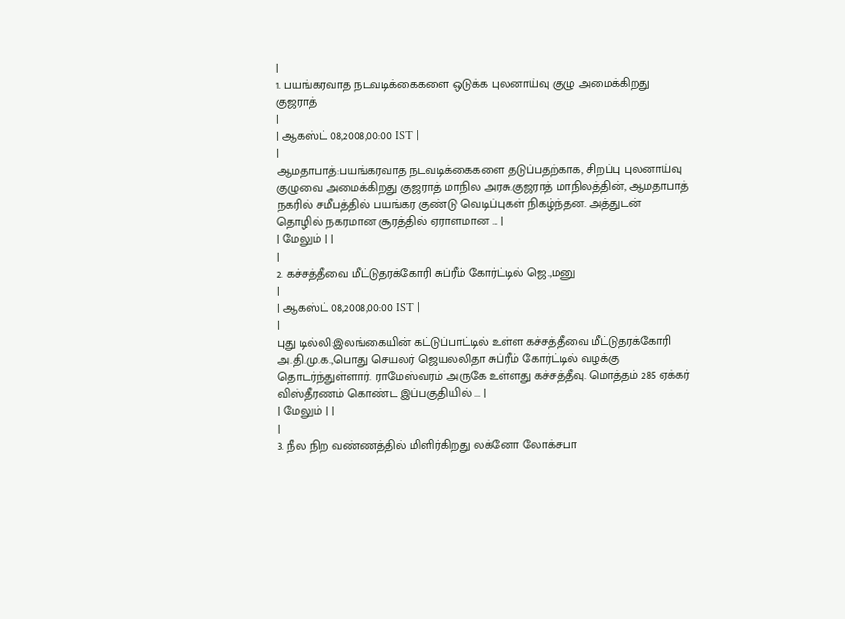|
1. பயங்கரவாத நடவடிக்கைகளை ஒடுக்க புலனாய்வு குழு அமைக்கிறது குஜராத்
|
| ஆகஸ்ட் 08,2008,00:00 IST |
|
ஆமதாபாத்:பயங்கரவாத நடவடிக்கைகளை தடுப்பதற்காக, சிறப்பு புலனாய்வு குழுவை அமைக்கிறது குஜராத் மாநில அரசு.குஜராத் மாநிலத்தின், ஆமதாபாத் நகரில் சமீபத்தில் பயங்கர குண்டு வெடிப்புகள் நிகழ்ந்தன. அத்துடன் தொழில் நகரமான சூரத்தில் ஏராளமான ... |
| மேலும் | |
|
2. கச்சத்தீவை மீட்டுதரக்கோரி சுப்ரீம் கோர்ட்டில் ஜெ.,மனு
|
| ஆகஸ்ட் 08,2008,00:00 IST |
|
புது டில்லி:இலங்கையின் கட்டுப்பாட்டில் உள்ள கச்சத்தீவை மீட்டுதரக்கோரி அ.தி.மு.க.,பொது செயலர் ஜெயலலிதா சுப்ரீம் கோர்ட்டில் வழக்கு தொடர்ந்துள்ளார். ராமேஸ்வரம் அருகே உள்ளது கச்சத்தீவு. மொத்தம் 285 ஏக்கர் விஸ்தீரணம் கொண்ட இப்பகுதியில் ... |
| மேலும் | |
|
3. நீல நிற வண்ணத்தில் மிளிர்கிறது லக்னோ லோக்சபா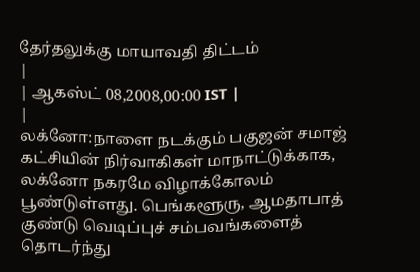தேர்தலுக்கு மாயாவதி திட்டம்
|
| ஆகஸ்ட் 08,2008,00:00 IST |
|
லக்னோ:நாளை நடக்கும் பகுஜன் சமாஜ் கட்சியின் நிர்வாகிகள் மாநாட்டுக்காக, லக்னோ நகரமே விழாக்கோலம் பூண்டுள்ளது. பெங்களூரு, ஆமதாபாத் குண்டு வெடிப்புச் சம்பவங்களைத் தொடர்ந்து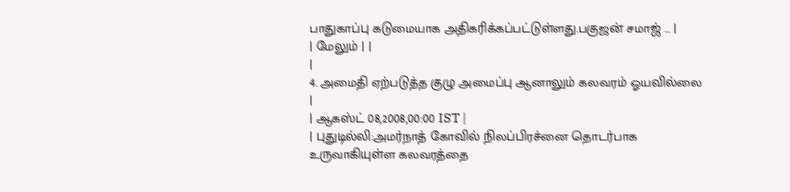பாதுகாப்பு கடுமையாக அதிகரிக்கப்பட்டுள்ளது.பகுஜன் சமாஜ் ... |
| மேலும் | |
|
4. அமைதி ஏற்படுத்த குழு அமைப்பு ஆனாலும் கலவரம் ஓயவில்லை
|
| ஆகஸ்ட் 08,2008,00:00 IST |
| புதுடில்லி:அமர்நாத் கோவில் நிலப்பிரச்னை தொடர்பாக உருவாகியுள்ள கலவரத்தை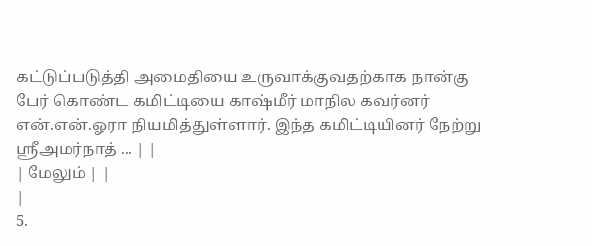கட்டுப்படுத்தி அமைதியை உருவாக்குவதற்காக நான்கு பேர் கொண்ட கமிட்டியை காஷ்மீர் மாநில கவர்னர் என்.என்.ஓரா நியமித்துள்ளார். இந்த கமிட்டியினர் நேற்று ஸ்ரீஅமர்நாத் ... | |
| மேலும் | |
|
5.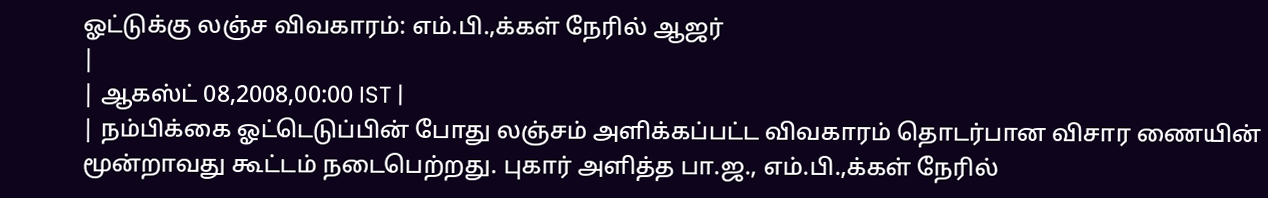ஓட்டுக்கு லஞ்ச விவகாரம்: எம்.பி.,க்கள் நேரில் ஆஜர்
|
| ஆகஸ்ட் 08,2008,00:00 IST |
| நம்பிக்கை ஓட்டெடுப்பின் போது லஞ்சம் அளிக்கப்பட்ட விவகாரம் தொடர்பான விசார ணையின் மூன்றாவது கூட்டம் நடைபெற்றது. புகார் அளித்த பா.ஜ., எம்.பி.,க்கள் நேரில்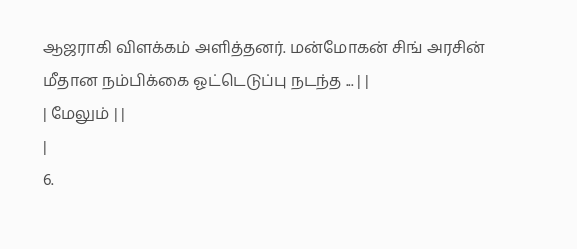ஆஜராகி விளக்கம் அளித்தனர். மன்மோகன் சிங் அரசின் மீதான நம்பிக்கை ஓட்டெடுப்பு நடந்த ... | |
| மேலும் | |
|
6.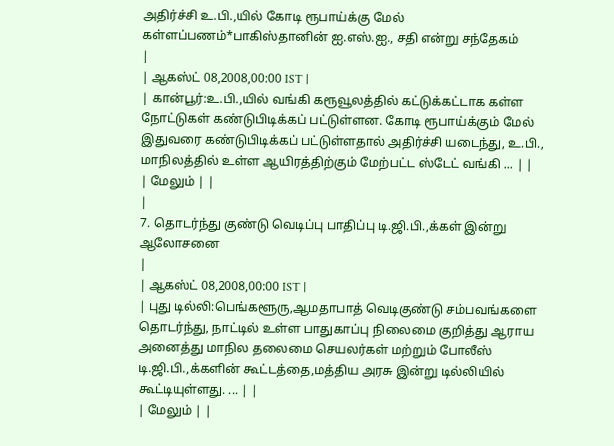அதிர்ச்சி உ.பி.,யில் கோடி ரூபாய்க்கு மேல் கள்ளப்பணம்*பாகிஸ்தானின் ஐ.எஸ்.ஐ., சதி என்று சந்தேகம்
|
| ஆகஸ்ட் 08,2008,00:00 IST |
| கான்பூர்:உ.பி.,யில் வங்கி கரூவூலத்தில் கட்டுக்கட்டாக கள்ள நோட்டுகள் கண்டுபிடிக்கப் பட்டுள்ளன. கோடி ரூபாய்க்கும் மேல் இதுவரை கண்டுபிடிக்கப் பட்டுள்ளதால் அதிர்ச்சி யடைந்து, உ.பி., மாநிலத்தில் உள்ள ஆயிரத்திற்கும் மேற்பட்ட ஸ்டேட் வங்கி ... | |
| மேலும் | |
|
7. தொடர்ந்து குண்டு வெடிப்பு பாதிப்பு டி.ஜி.பி.,க்கள் இன்று ஆலோசனை
|
| ஆகஸ்ட் 08,2008,00:00 IST |
| புது டில்லி:பெங்களூரு,ஆமதாபாத் வெடிகுண்டு சம்பவங்களை தொடர்ந்து, நாட்டில் உள்ள பாதுகாப்பு நிலைமை குறித்து ஆராய அனைத்து மாநில தலைமை செயலர்கள் மற்றும் போலீஸ் டி.ஜி.பி.,க்களின் கூட்டத்தை,மத்திய அரசு இன்று டில்லியில் கூட்டியுள்ளது. ... | |
| மேலும் | |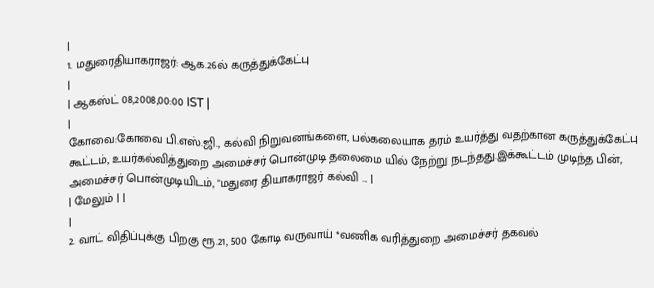|
1. மதுரைதியாகராஜர்: ஆக.26ல் கருத்துக்கேட்பு
|
| ஆகஸ்ட் 08,2008,00:00 IST |
|
கோவை:கோவை பி.எஸ்.ஜி., கல்வி நிறுவனங்களை, பல்கலையாக தரம் உயர்த்து வதற்கான கருத்துக்கேட்பு கூட்டம், உயர்கல்வித்துறை அமைச்சர் பொன்முடி தலைமை யில் நேற்று நடந்தது.இக்கூட்டம் முடிந்த பின், அமைச்சர் பொன்முடியிடம், "மதுரை தியாகராஜர் கல்வி ... |
| மேலும் | |
|
2. வாட் விதிப்புக்கு பிறகு ரூ.21, 500 கோடி வருவாய் *வணிக வரித்துறை அமைச்சர் தகவல்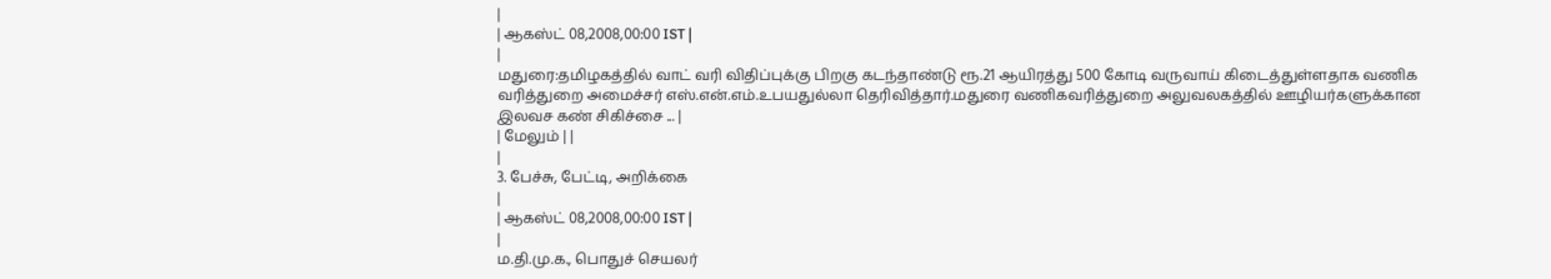|
| ஆகஸ்ட் 08,2008,00:00 IST |
|
மதுரை:தமிழகத்தில் வாட் வரி விதிப்புக்கு பிறகு கடந்தாண்டு ரூ.21 ஆயிரத்து 500 கோடி வருவாய் கிடைத்துள்ளதாக வணிக வரித்துறை அமைச்சர் எஸ்.என்.எம்.உபயதுல்லா தெரிவித்தார்.மதுரை வணிகவரித்துறை அலுவலகத்தில் ஊழியர்களுக்கான இலவச கண் சிகிச்சை ... |
| மேலும் | |
|
3. பேச்சு, பேட்டி, அறிக்கை
|
| ஆகஸ்ட் 08,2008,00:00 IST |
|
ம.தி.மு.க., பொதுச் செயலர்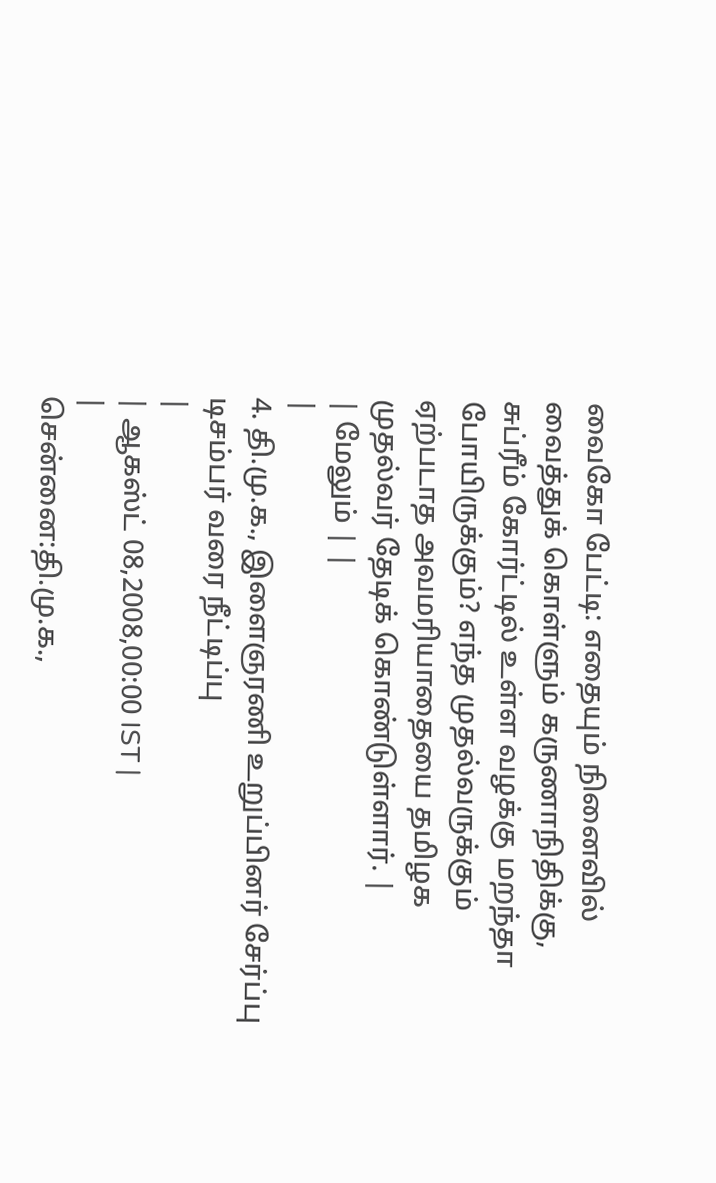வைகோ பேட்டி: எதையும் நினைவில் வைத்துக் கொள்ளும் கருணாநிதிக்கு, சுப்ரீம் கோர்ட்டில் உள்ள வழக்கு மறந்தா போயிருக்கும்? எந்த முதல்வருக்கும் ஏற்படாத அவமரியாதையை தமிழக முதல்வர் தேடிக் கொண்டுள்ளார். |
| மேலும் | |
|
4. தி.மு.க., இளைஞரணி உறுப்பினர் சேர்ப்பு டிசம்பர் வரை நீட்டிப்பு
|
| ஆகஸ்ட் 08,2008,00:00 IST |
|
சென்னை:தி.மு.க.,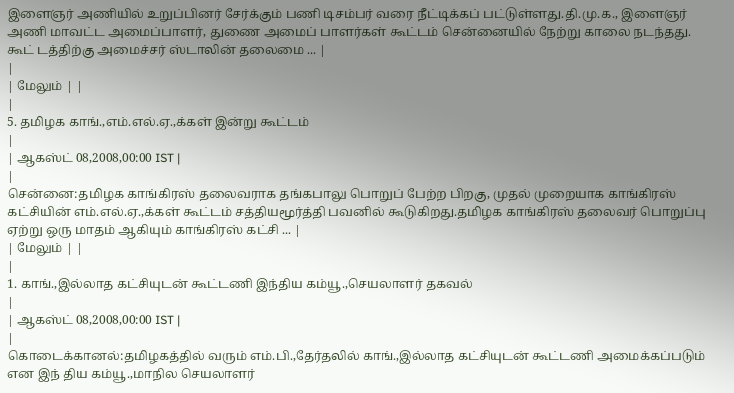இளைஞர் அணியில் உறுப்பினர் சேர்க்கும் பணி டிசம்பர் வரை நீட்டிக்கப் பட்டுள்ளது.தி.மு.க., இளைஞர் அணி மாவட்ட அமைப்பாளர், துணை அமைப் பாளர்கள் கூட்டம் சென்னையில் நேற்று காலை நடந்தது. கூட் டத்திற்கு அமைச்சர் ஸ்டாலின் தலைமை ... |
|
| மேலும் | |
|
5. தமிழக காங்.,எம்.எல்.ஏ.,க்கள் இன்று கூட்டம்
|
| ஆகஸ்ட் 08,2008,00:00 IST |
|
சென்னை:தமிழக காங்கிரஸ் தலைவராக தங்கபாலு பொறுப் பேற்ற பிறகு, முதல் முறையாக காங்கிரஸ் கட்சியின் எம்.எல்.ஏ.,க்கள் கூட்டம் சத்தியமூர்த்தி பவனில் கூடுகிறது.தமிழக காங்கிரஸ் தலைவர் பொறுப்பு ஏற்று ஒரு மாதம் ஆகியும் காங்கிரஸ் கட்சி ... |
| மேலும் | |
|
1. காங்.,இல்லாத கட்சியுடன் கூட்டணி இந்திய கம்யூ.,செயலாளர் தகவல்
|
| ஆகஸ்ட் 08,2008,00:00 IST |
|
கொடைக்கானல்:தமிழகத்தில் வரும் எம்.பி.,தேர்தலில் காங்.,இல்லாத கட்சியுடன் கூட்டணி அமைக்கப்படும் என இந் திய கம்யூ.,மாநில செயலாளர்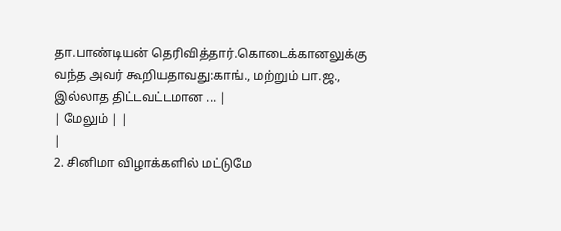தா.பாண்டியன் தெரிவித்தார்.கொடைக்கானலுக்கு வந்த அவர் கூறியதாவது:காங்., மற்றும் பா.ஜ., இல்லாத திட்டவட்டமான ... |
| மேலும் | |
|
2. சினிமா விழாக்களில் மட்டுமே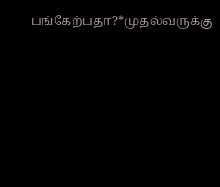பங்கேற்பதா?*முதல்வருக்கு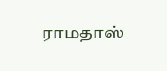ராமதாஸ்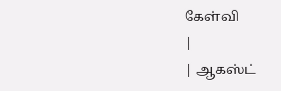கேள்வி
|
| ஆகஸ்ட்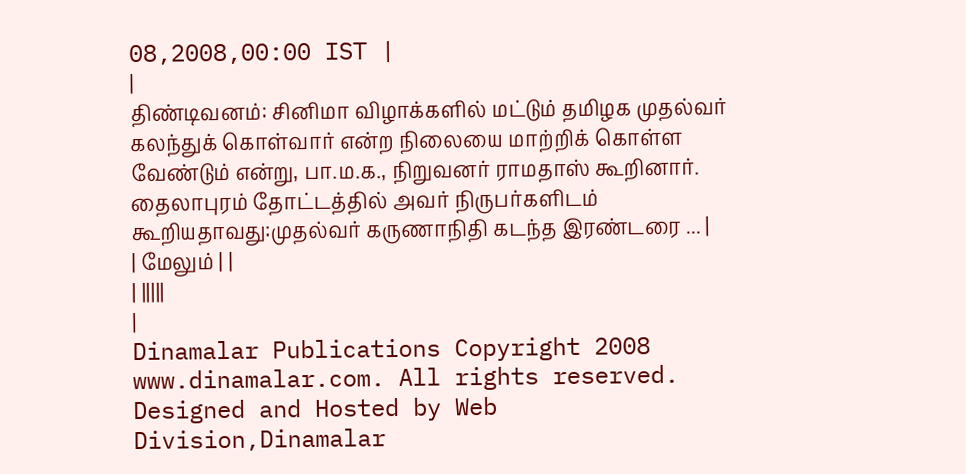08,2008,00:00 IST |
|
திண்டிவனம்: சினிமா விழாக்களில் மட்டும் தமிழக முதல்வர் கலந்துக் கொள்வார் என்ற நிலையை மாற்றிக் கொள்ள வேண்டும் என்று, பா.ம.க., நிறுவனர் ராமதாஸ் கூறினார். தைலாபுரம் தோட்டத்தில் அவர் நிருபர்களிடம் கூறியதாவது:முதல்வர் கருணாநிதி கடந்த இரண்டரை ... |
| மேலும் | |
| |||||
|
Dinamalar Publications Copyright 2008 www.dinamalar.com. All rights reserved. Designed and Hosted by Web Division,Dinamalar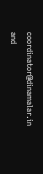coordinator@dinamalar.in and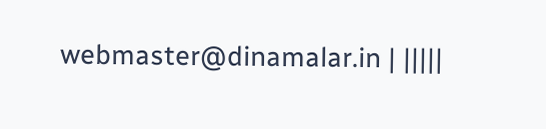webmaster@dinamalar.in | |||||